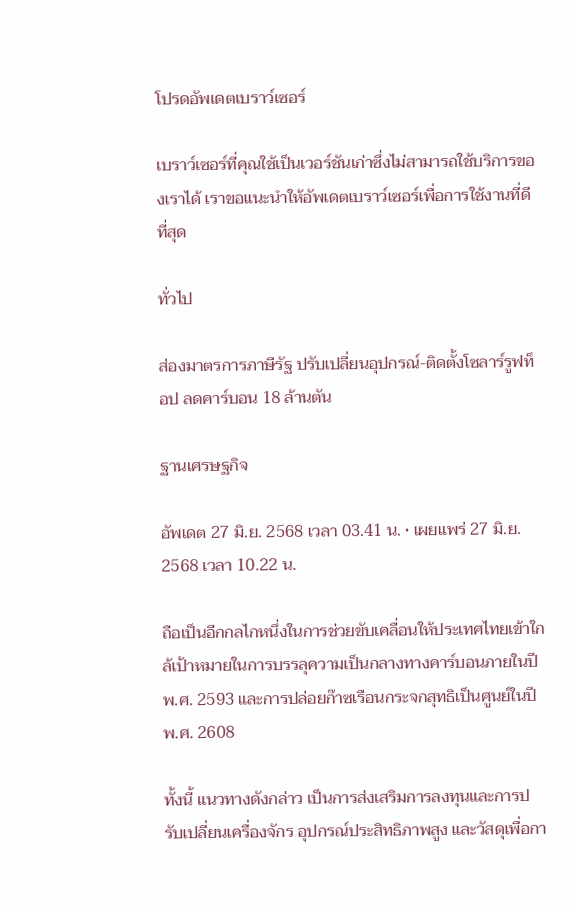โปรดอัพเดตเบราว์เซอร์

เบราว์เซอร์ที่คุณใช้เป็นเวอร์ชันเก่าซึ่งไม่สามารถใช้บริการของเราได้ เราขอแนะนำให้อัพเดตเบราว์เซอร์เพื่อการใช้งานที่ดีที่สุด

ทั่วไป

ส่องมาตรการภาษีรัฐ ปรับเปลี่ยนอุปกรณ์-ติดตั้งโซลาร์รูฟท็อป ลดคาร์บอน 18 ล้านตัน

ฐานเศรษฐกิจ

อัพเดต 27 มิ.ย. 2568 เวลา 03.41 น. • เผยแพร่ 27 มิ.ย. 2568 เวลา 10.22 น.

ถือเป็นอีกกลไกหนึ่งในการช่วยขับเคลื่อนให้ประเทศไทยเข้าใกล้เป้าหมายในการบรรลุความเป็นกลางทางคาร์บอนภายในปี พ.ศ. 2593 และการปล่อยก๊าซเรือนกระจกสุทธิเป็นศูนย์ในปี พ.ศ. 2608

ทั้งนี้ แนวทางดังกล่าว เป็นการส่งเสริมการลงทุนและการปรับเปลี่ยนเครื่องจักร อุปกรณ์ประสิทธิภาพสูง และวัสดุเพื่อกา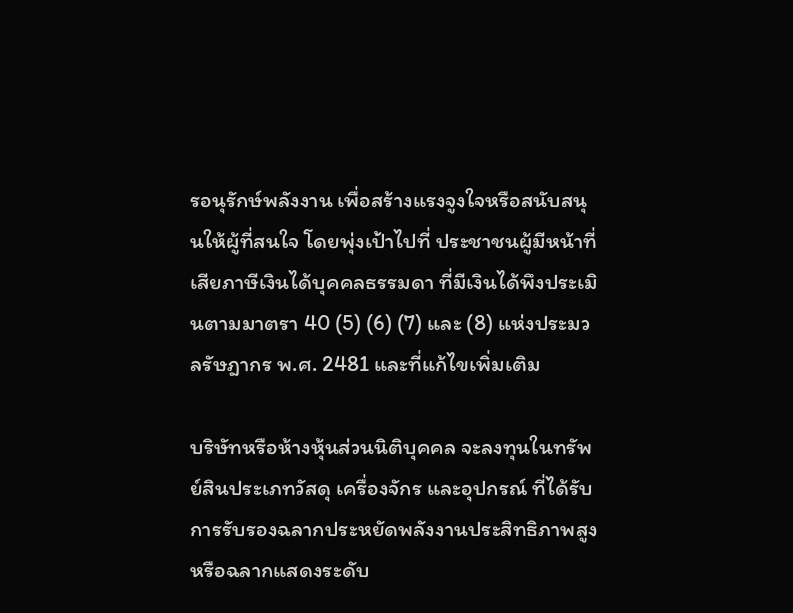รอนุรักษ์พลังงาน เพื่อสร้างแรงจูงใจหรือสนับสนุนให้ผู้ที่สนใจ โดยพุ่งเป้าไปที่ ประชาชนผู้มีหน้าที่เสียภาษีเงินได้บุคคลธรรมดา ที่มีเงินได้พึงประเมินตามมาตรา 40 (5) (6) (7) และ (8) แห่งประมวลรัษฎากร พ.ศ. 2481 และที่แก้ไขเพิ่มเติม

บริษัทหรือห้างหุ้นส่วนนิติบุคคล จะลงทุนในทรัพย์สินประเภทวัสดุ เครื่องจักร และอุปกรณ์ ที่ได้รับการรับรองฉลากประหยัดพลังงานประสิทธิภาพสูงหรือฉลากแสดงระดับ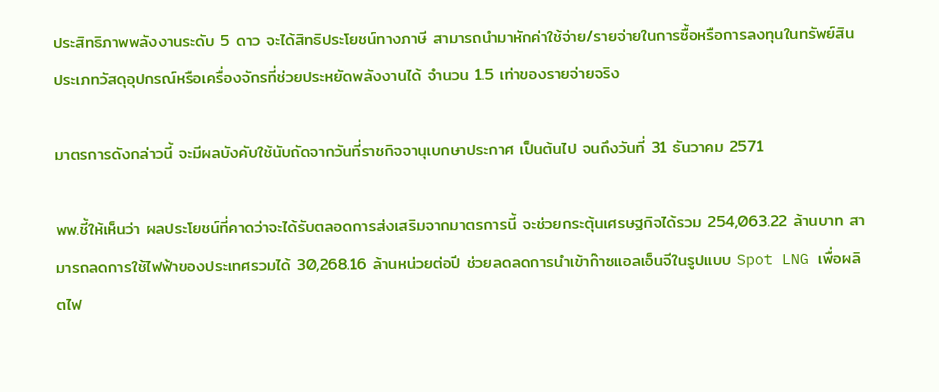ประสิทธิภาพพลังงานระดับ 5 ดาว จะได้สิทธิประโยชน์ทางภาษี สามารถนำมาหักค่าใช้จ่าย/รายจ่ายในการซื้อหรือการลงทุนในทรัพย์สินประเภทวัสดุอุปกรณ์หรือเครื่องจักรที่ช่วยประหยัดพลังงานได้ จำนวน 1.5 เท่าของรายจ่ายจริง

มาตรการดังกล่าวนี้ จะมีผลบังคับใช้นับถัดจากวันที่ราชกิจจานุเบกษาประกาศ เป็นต้นไป จนถึงวันที่ 31 ธันวาคม 2571

พพ.ชี้ให้เห็นว่า ผลประโยชน์ที่คาดว่าจะได้รับตลอดการส่งเสริมจากมาตรการนี้ จะช่วยกระตุ้นเศรษฐกิจได้รวม 254,063.22 ล้านบาท สามารถลดการใช้ไฟฟ้าของประเทศรวมได้ 30,268.16 ล้านหน่วยต่อปี ช่วยลดลดการนำเข้าก๊าซแอลเอ็นจีในรูปแบบ Spot LNG เพื่อผลิตไฟ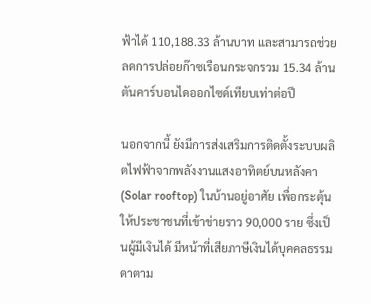ฟ้าได้ 110,188.33 ล้านบาท และสามารถช่วยลดการปล่อยก๊าซเรือนกระจกรวม 15.34 ล้านตันคาร์บอนไดออกไซด์เทียบเท่าต่อปี

นอกจากนี้ ยังมีการส่งเสริมการติดตั้งระบบผลิตไฟฟ้าจากพลังงานแสงอาทิตย์บนหลังคา (Solar rooftop) ในบ้านอยู่อาศัย เพื่อกระตุ้นให้ประชาชนที่เข้าข่ายราว 90,000 ราย ซึ่งเป็นผู้มีเงินได้ มีหน้าที่เสียภาษีเงินได้บุคคลธรรมดาตาม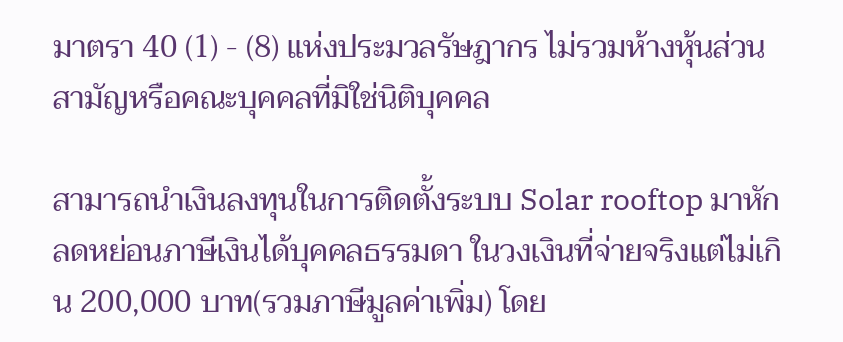มาตรา 40 (1) - (8) แห่งประมวลรัษฎากร ไม่รวมห้างหุ้นส่วนสามัญหรือคณะบุคคลที่มิใช่นิติบุคคล

สามารถนำเงินลงทุนในการติดตั้งระบบ Solar rooftop มาหักลดหย่อนภาษีเงินได้บุคคลธรรมดา ในวงเงินที่จ่ายจริงแต่ไม่เกิน 200,000 บาท(รวมภาษีมูลค่าเพิ่ม) โดย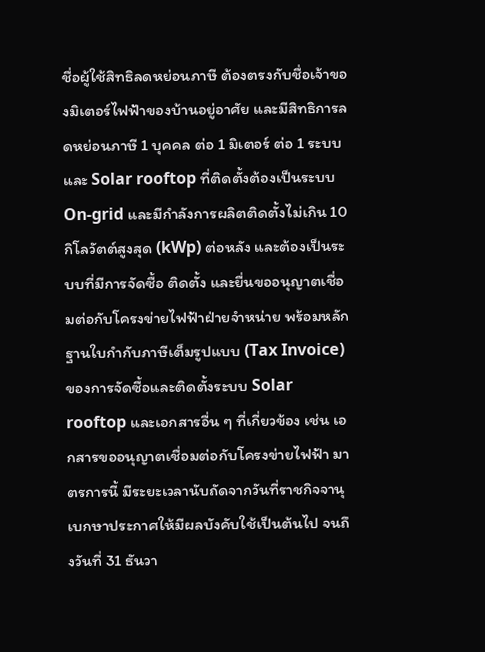ชื่อผู้ใช้สิทธิลดหย่อนภาษี ต้องตรงกับชื่อเจ้าของมิเตอร์ไฟฟ้าของบ้านอยู่อาศัย และมีสิทธิการลดหย่อนภาษี 1 บุคคล ต่อ 1 มิเตอร์ ต่อ 1 ระบบ และ Solar rooftop ที่ติดตั้งต้องเป็นระบบ On-grid และมีกำลังการผลิตติดตั้งไม่เกิน 10 กิโลวัตต์สูงสุด (kWp) ต่อหลัง และต้องเป็นระบบที่มีการจัดซื้อ ติดตั้ง และยื่นขออนุญาตเชื่อมต่อกับโครงข่ายไฟฟ้าฝ่ายจำหน่าย พร้อมหลักฐานใบกำกับภาษีเต็มรูปแบบ (Tax Invoice) ของการจัดซื้อและติดตั้งระบบ Solar rooftop และเอกสารอื่น ๆ ที่เกี่ยวข้อง เช่น เอกสารขออนุญาตเชื่อมต่อกับโครงข่ายไฟฟ้า มาตรการนี้ มีระยะเวลานับถัดจากวันที่ราชกิจจานุเบกษาประกาศให้มีผลบังคับใช้เป็นต้นไป จนถึงวันที่ 31 ธันวา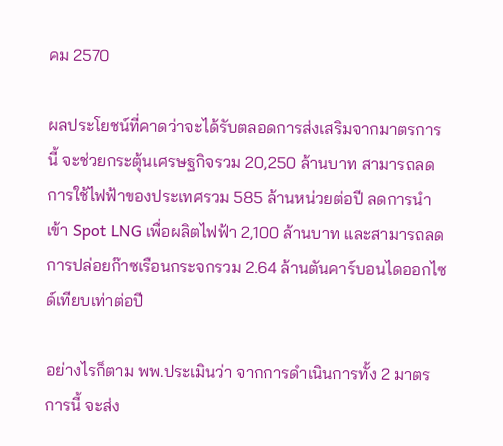คม 2570

ผลประโยชน์ที่คาดว่าจะได้รับตลอดการส่งเสริมจากมาตรการนี้ จะช่วยกระตุ้นเศรษฐกิจรวม 20,250 ล้านบาท สามารถลดการใช้ไฟฟ้าของประเทศรวม 585 ล้านหน่วยต่อปี ลดการนำเข้า Spot LNG เพื่อผลิตไฟฟ้า 2,100 ล้านบาท และสามารถลดการปล่อยก๊าซเรือนกระจกรวม 2.64 ล้านตันคาร์บอนไดออกไซด์เทียบเท่าต่อปี

อย่างไรก็ตาม พพ.ประเมินว่า จากการดำเนินการทั้ง 2 มาตรการนี้ จะส่ง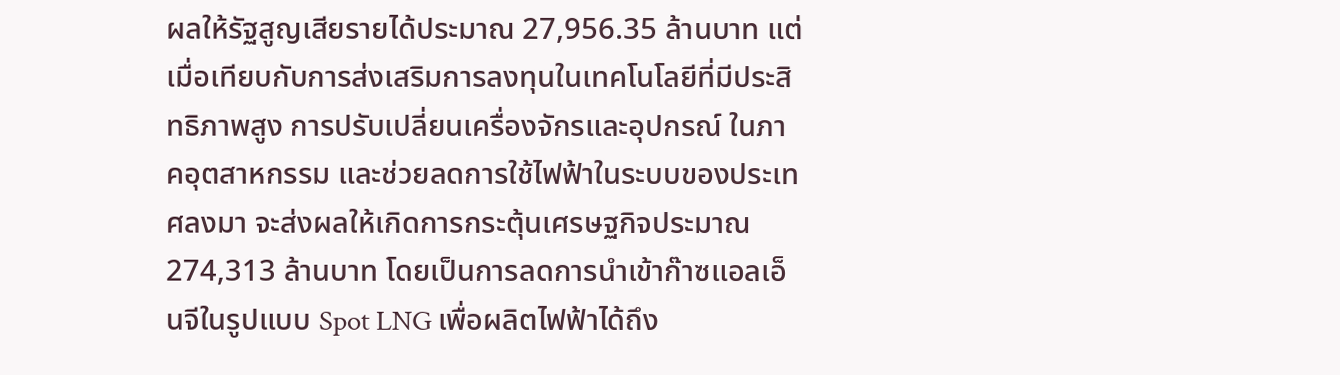ผลให้รัฐสูญเสียรายได้ประมาณ 27,956.35 ล้านบาท แต่เมื่อเทียบกับการส่งเสริมการลงทุนในเทคโนโลยีที่มีประสิทธิภาพสูง การปรับเปลี่ยนเครื่องจักรและอุปกรณ์ ในภาคอุตสาหกรรม และช่วยลดการใช้ไฟฟ้าในระบบของประเทศลงมา จะส่งผลให้เกิดการกระตุ้นเศรษฐกิจประมาณ 274,313 ล้านบาท โดยเป็นการลดการนำเข้าก๊าซแอลเอ็นจีในรูปแบบ Spot LNG เพื่อผลิตไฟฟ้าได้ถึง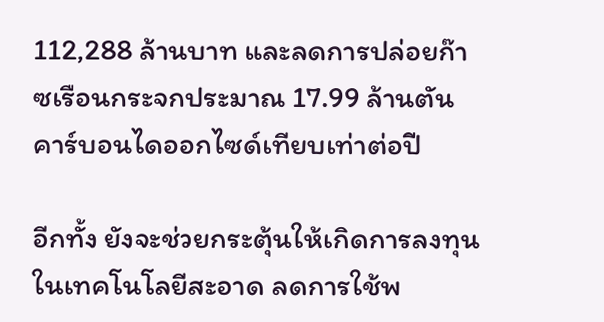112,288 ล้านบาท และลดการปล่อยก๊าซเรือนกระจกประมาณ 17.99 ล้านตันคาร์บอนไดออกไซด์เทียบเท่าต่อปี

อีกทั้ง ยังจะช่วยกระตุ้นให้เกิดการลงทุนในเทคโนโลยีสะอาด ลดการใช้พ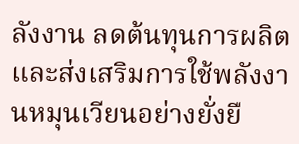ลังงาน ลดต้นทุนการผลิต และส่งเสริมการใช้พลังงานหมุนเวียนอย่างยั่งยื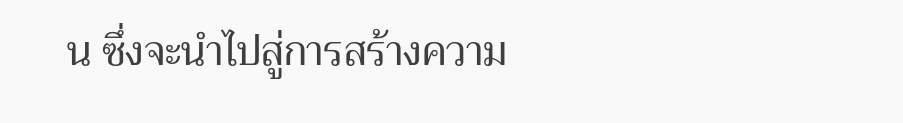น ซึ่งจะนำไปสู่การสร้างความ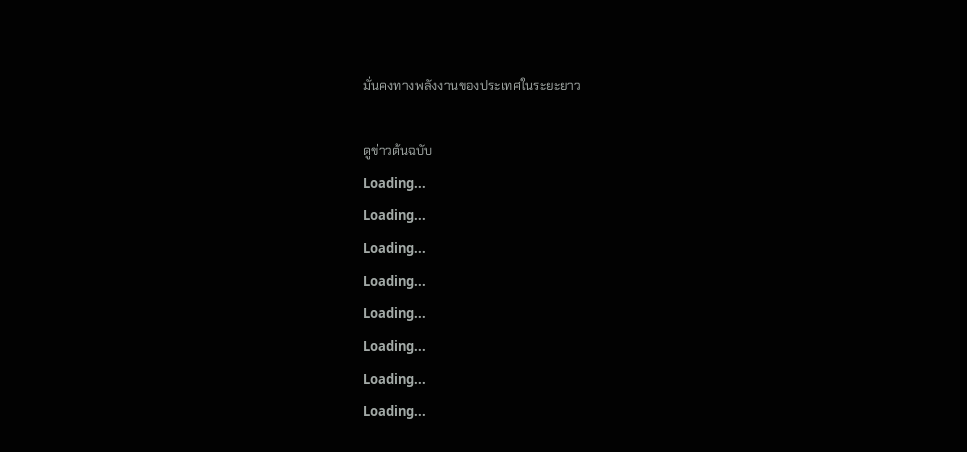มั่นคงทางพลังงานของประเทศในระยะยาว

ดูข่าวต้นฉบับ
Loading...
Loading...
Loading...
Loading...
Loading...
Loading...
Loading...
Loading...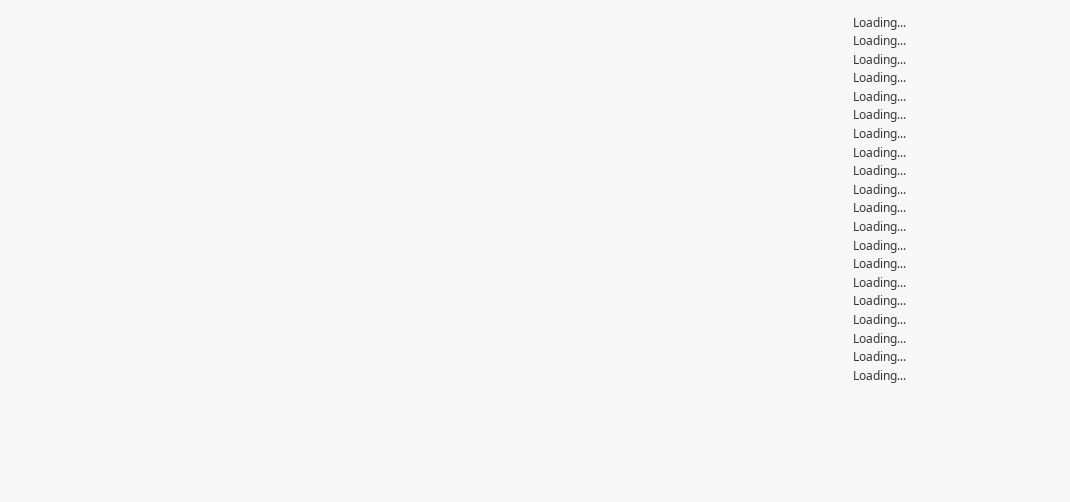Loading...
Loading...
Loading...
Loading...
Loading...
Loading...
Loading...
Loading...
Loading...
Loading...
Loading...
Loading...
Loading...
Loading...
Loading...
Loading...
Loading...
Loading...
Loading...
Loading...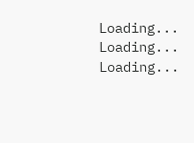Loading...
Loading...
Loading...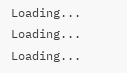Loading...
Loading...
Loading...